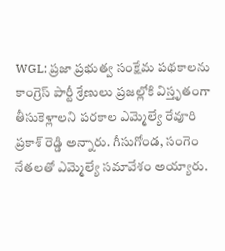WGL: ప్రజా ప్రభుత్వ సంక్షేమ పథకాలను కాంగ్రెస్ పార్టీ శ్రేణులు ప్రజల్లోకి విస్తృతంగా తీసుకెళ్లాలని పరకాల ఎమ్మెల్యే రేవూరి ప్రకాశ్ రెడ్డి అన్నారు. గీసుగోండ, సంగెం నేతలతో ఎమ్మెల్యే సమావేశం అయ్యారు.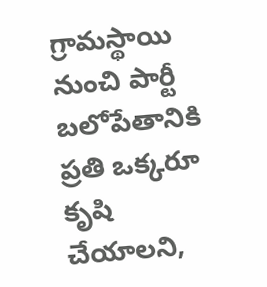గ్రామస్థాయి నుంచి పార్టీ బలోపేతానికి ప్రతి ఒక్కరూ కృషి చేయాలని,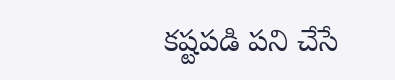కష్టపడి పని చేసే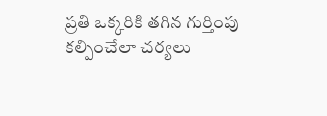ప్రతి ఒక్కరికి తగిన గుర్తింపు కల్పించేలా చర్యలు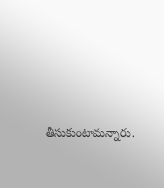తీసుకుంటామన్నారు.